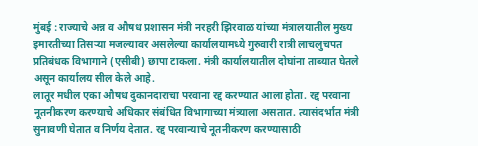मुंबई : राज्याचे अन्न व औषध प्रशासन मंत्री नरहरी झिरवाळ यांच्या मंत्रालयातील मुख्य इमारतीच्या तिसऱ्या मजल्यावर असलेल्या कार्यालयामध्ये गुरुवारी रात्री लाचलुचपत प्रतिबंधक विभागाने (एसीबी) छापा टाकला. मंत्री कार्यालयातील दोघांना ताब्यात घेतले असून कार्यालय सील केले आहे.
लातूर मधील एका औषध दुकानदाराचा परवाना रद्द करण्यात आला होता. रद्द परवाना नूतनीकरण करण्याचे अधिकार संबंधित विभागाच्या मंत्र्याला असतात. त्यासंदर्भात मंत्री सुनावणी घेतात व निर्णय देतात. रद्द परवान्याचे नूतनीकरण करण्यासाठी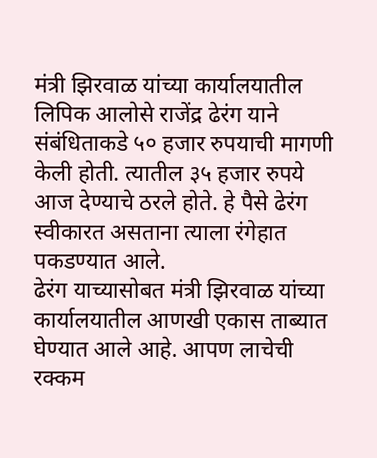मंत्री झिरवाळ यांच्या कार्यालयातील लिपिक आलोसे राजेंद्र ढेरंग याने संबंधिताकडे ५० हजार रुपयाची मागणी केली होती. त्यातील ३५ हजार रुपये आज देण्याचे ठरले होते. हे पैसे ढेरंग स्वीकारत असताना त्याला रंगेहात पकडण्यात आले.
ढेरंग याच्यासोबत मंत्री झिरवाळ यांच्या कार्यालयातील आणखी एकास ताब्यात घेण्यात आले आहे. आपण लाचेची रक्कम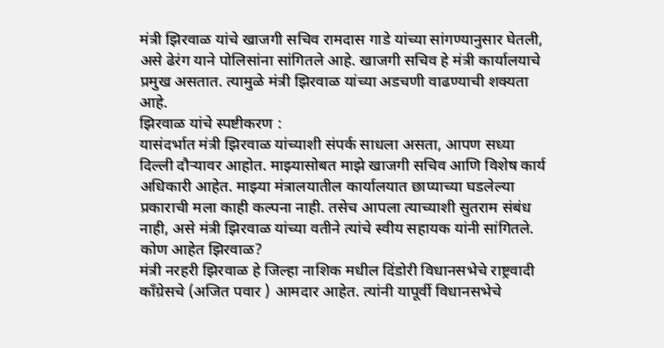मंत्री झिरवाळ यांचे खाजगी सचिव रामदास गाडे यांच्या सांगण्यानुसार घेतली, असे ढेरंग याने पोलिसांना सांगितले आहे. खाजगी सचिव हे मंत्री कार्यालयाचे प्रमुख असतात. त्यामुळे मंत्री झिरवाळ यांच्या अडचणी वाढण्याची शक्यता आहे.
झिरवाळ यांचे स्पष्टीकरण :
यासंदर्भात मंत्री झिरवाळ यांच्याशी संपर्क साधला असता, आपण सध्या दिल्ली दौऱ्यावर आहोत. माझ्यासोबत माझे खाजगी सचिव आणि विशेष कार्य अधिकारी आहेत. माझ्या मंत्रालयातील कार्यालयात छाप्याच्या घडलेल्या प्रकाराची मला काही कल्पना नाही. तसेच आपला त्याच्याशी सुतराम संबंध नाही, असे मंत्री झिरवाळ यांच्या वतीने त्यांचे स्वीय सहायक यांनी सांगितले.
कोण आहेत झिरवाळ?
मंत्री नरहरी झिरवाळ हे जिल्हा नाशिक मधील दिंडोरी विधानसभेचे राष्ट्रवादी काँग्रेसचे (अजित पवार ) आमदार आहेत. त्यांनी यापूर्वी विधानसभेचे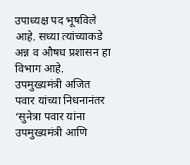उपाध्यक्ष पद भूषविले आहे. सध्या त्यांच्याकडे अन्न व औषध प्रशासन हा विभाग आहे. उपमुख्यमंत्री अजित पवार यांच्या निधनानंतर ‘सुनेत्रा पवार यांना उपमुख्यमंत्री आणि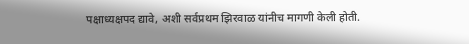पक्षाध्यक्षपद द्यावे, अशी सर्वप्रथम झिरवाळ यांनीच मागणी केली होती.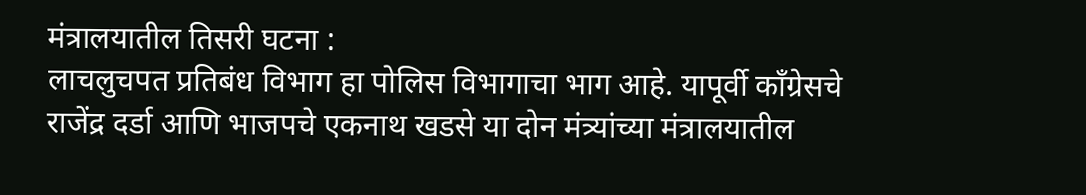मंत्रालयातील तिसरी घटना :
लाचलुचपत प्रतिबंध विभाग हा पोलिस विभागाचा भाग आहे. यापूर्वी काँग्रेसचे राजेंद्र दर्डा आणि भाजपचे एकनाथ खडसे या दोन मंत्र्यांच्या मंत्रालयातील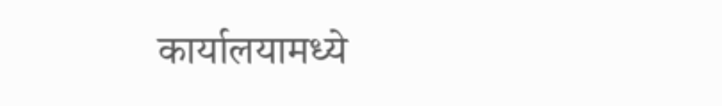कार्यालयामध्ये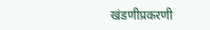खंडणीप्रकरणी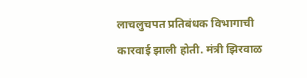लाचलुचपत प्रतिबंधक विभागाची कारवाई झाली होती. मंत्री झिरवाळ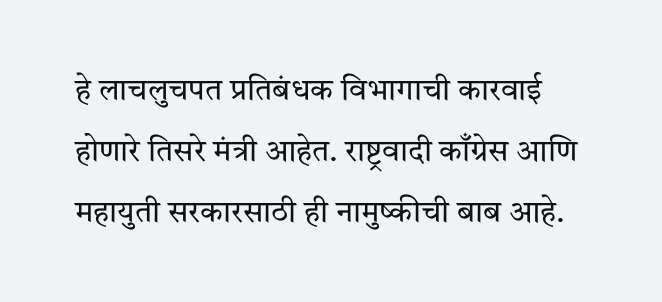हे लाचलुचपत प्रतिबंधक विभागाची कारवाई होणारे तिसरे मंत्री आहेत. राष्ट्रवादी काँग्रेस आणि महायुती सरकारसाठी ही नामुष्कीची बाब आहे.